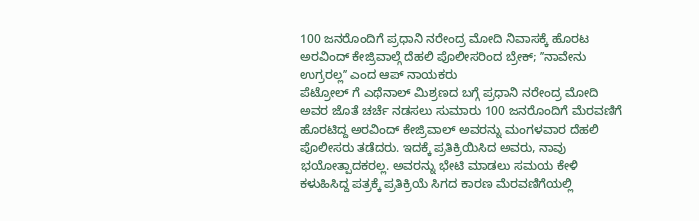100 ಜನರೊಂದಿಗೆ ಪ್ರಧಾನಿ ನರೇಂದ್ರ ಮೋದಿ ನಿವಾಸಕ್ಕೆ ಹೊರಟ ಅರವಿಂದ್ ಕೇಜ್ರಿವಾಲ್ಗೆ ದೆಹಲಿ ಪೊಲೀಸರಿಂದ ಬ್ರೇಕ್; ʼʼನಾವೇನು ಉಗ್ರರಲ್ಲʼʼ ಎಂದ ಆಪ್ ನಾಯಕರು
ಪೆಟ್ರೋಲ್ ಗೆ ಎಥೆನಾಲ್ ಮಿಶ್ರಣದ ಬಗ್ಗೆ ಪ್ರಧಾನಿ ನರೇಂದ್ರ ಮೋದಿ ಅವರ ಜೊತೆ ಚರ್ಚೆ ನಡಸಲು ಸುಮಾರು 100 ಜನರೊಂದಿಗೆ ಮೆರವಣಿಗೆ ಹೊರಟಿದ್ದ ಅರವಿಂದ್ ಕೇಜ್ರಿವಾಲ್ ಅವರನ್ನು ಮಂಗಳವಾರ ದೆಹಲಿ ಪೊಲೀಸರು ತಡೆದರು. ಇದಕ್ಕೆ ಪ್ರತಿಕ್ರಿಯಿಸಿದ ಅವರು, ನಾವು ಭಯೋತ್ಪಾದಕರಲ್ಲ. ಅವರನ್ನು ಭೇಟಿ ಮಾಡಲು ಸಮಯ ಕೇಳಿ ಕಳುಹಿಸಿದ್ದ ಪತ್ರಕ್ಕೆ ಪ್ರತಿಕ್ರಿಯೆ ಸಿಗದ ಕಾರಣ ಮೆರವಣಿಗೆಯಲ್ಲಿ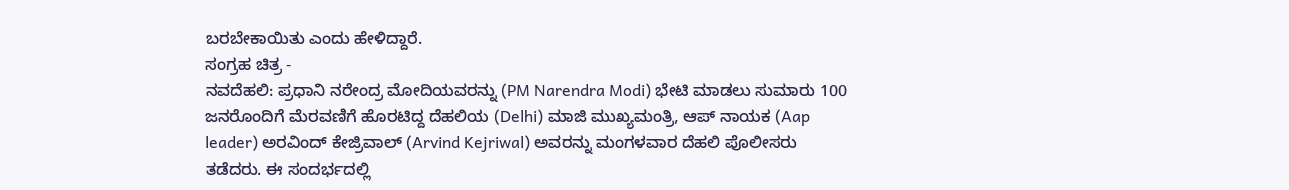ಬರಬೇಕಾಯಿತು ಎಂದು ಹೇಳಿದ್ದಾರೆ.
ಸಂಗ್ರಹ ಚಿತ್ರ -
ನವದೆಹಲಿ: ಪ್ರಧಾನಿ ನರೇಂದ್ರ ಮೋದಿಯವರನ್ನು (PM Narendra Modi) ಭೇಟಿ ಮಾಡಲು ಸುಮಾರು 100 ಜನರೊಂದಿಗೆ ಮೆರವಣಿಗೆ ಹೊರಟಿದ್ದ ದೆಹಲಿಯ (Delhi) ಮಾಜಿ ಮುಖ್ಯಮಂತ್ರಿ, ಆಪ್ ನಾಯಕ (Aap leader) ಅರವಿಂದ್ ಕೇಜ್ರಿವಾಲ್ (Arvind Kejriwal) ಅವರನ್ನು ಮಂಗಳವಾರ ದೆಹಲಿ ಪೊಲೀಸರು ತಡೆದರು. ಈ ಸಂದರ್ಭದಲ್ಲಿ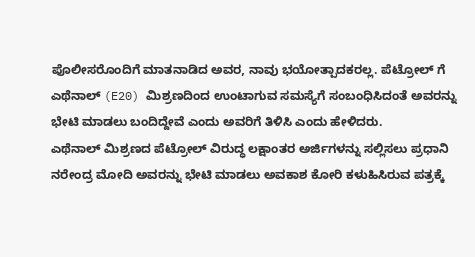ಪೊಲೀಸರೊಂದಿಗೆ ಮಾತನಾಡಿದ ಅವರ, ನಾವು ಭಯೋತ್ಪಾದಕರಲ್ಲ. ಪೆಟ್ರೋಲ್ ಗೆ ಎಥೆನಾಲ್ (E20) ಮಿಶ್ರಣದಿಂದ ಉಂಟಾಗುವ ಸಮಸ್ಯೆಗೆ ಸಂಬಂಧಿಸಿದಂತೆ ಅವರನ್ನು ಭೇಟಿ ಮಾಡಲು ಬಂದಿದ್ದೇವೆ ಎಂದು ಅವರಿಗೆ ತಿಳಿಸಿ ಎಂದು ಹೇಳಿದರು.
ಎಥೆನಾಲ್ ಮಿಶ್ರಣದ ಪೆಟ್ರೋಲ್ ವಿರುದ್ಧ ಲಕ್ಷಾಂತರ ಅರ್ಜಿಗಳನ್ನು ಸಲ್ಲಿಸಲು ಪ್ರಧಾನಿ ನರೇಂದ್ರ ಮೋದಿ ಅವರನ್ನು ಭೇಟಿ ಮಾಡಲು ಅವಕಾಶ ಕೋರಿ ಕಳುಹಿಸಿರುವ ಪತ್ರಕ್ಕೆ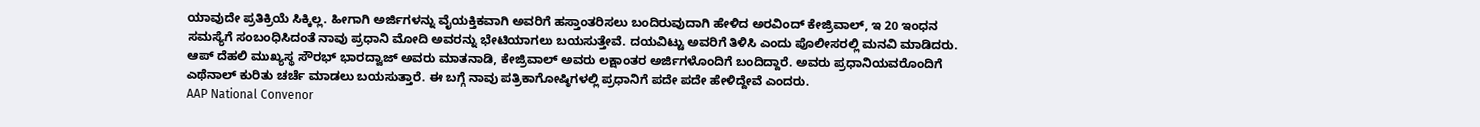ಯಾವುದೇ ಪ್ರತಿಕ್ರಿಯೆ ಸಿಕ್ಕಿಲ್ಲ. ಹೀಗಾಗಿ ಅರ್ಜಿಗಳನ್ನು ವೈಯಕ್ತಿಕವಾಗಿ ಅವರಿಗೆ ಹಸ್ತಾಂತರಿಸಲು ಬಂದಿರುವುದಾಗಿ ಹೇಳಿದ ಅರವಿಂದ್ ಕೇಜ್ರಿವಾಲ್, ಇ 20 ಇಂಧನ ಸಮಸ್ಯೆಗೆ ಸಂಬಂಧಿಸಿದಂತೆ ನಾವು ಪ್ರಧಾನಿ ಮೋದಿ ಅವರನ್ನು ಭೇಟಿಯಾಗಲು ಬಯಸುತ್ತೇವೆ. ದಯವಿಟ್ಟು ಅವರಿಗೆ ತಿಳಿಸಿ ಎಂದು ಪೊಲೀಸರಲ್ಲಿ ಮನವಿ ಮಾಡಿದರು.
ಆಪ್ ದೆಹಲಿ ಮುಖ್ಯಸ್ಥ ಸೌರಭ್ ಭಾರದ್ವಾಜ್ ಅವರು ಮಾತನಾಡಿ, ಕೇಜ್ರಿವಾಲ್ ಅವರು ಲಕ್ಷಾಂತರ ಅರ್ಜಿಗಳೊಂದಿಗೆ ಬಂದಿದ್ದಾರೆ. ಅವರು ಪ್ರಧಾನಿಯವರೊಂದಿಗೆ ಎಥೆನಾಲ್ ಕುರಿತು ಚರ್ಚೆ ಮಾಡಲು ಬಯಸುತ್ತಾರೆ. ಈ ಬಗ್ಗೆ ನಾವು ಪತ್ರಿಕಾಗೋಷ್ಠಿಗಳಲ್ಲಿ ಪ್ರಧಾನಿಗೆ ಪದೇ ಪದೇ ಹೇಳಿದ್ದೇವೆ ಎಂದರು.
AAP National Convenor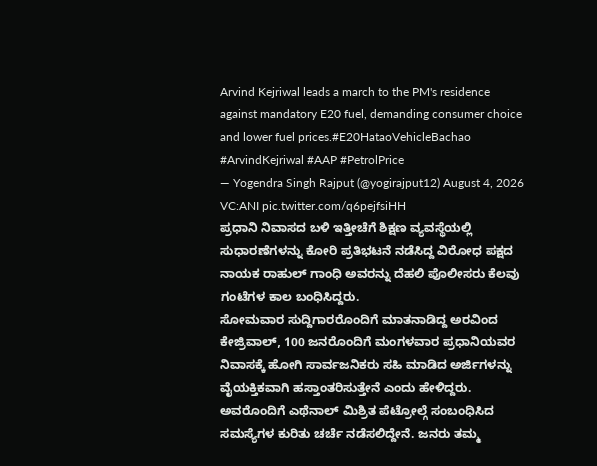Arvind Kejriwal leads a march to the PM's residence against mandatory E20 fuel, demanding consumer choice and lower fuel prices.#E20HataoVehicleBachao #ArvindKejriwal #AAP #PetrolPrice
— Yogendra Singh Rajput (@yogirajput12) August 4, 2026
VC:ANI pic.twitter.com/q6pejfsiHH
ಪ್ರಧಾನಿ ನಿವಾಸದ ಬಳಿ ಇತ್ತೀಚೆಗೆ ಶಿಕ್ಷಣ ವ್ಯವಸ್ಥೆಯಲ್ಲಿ ಸುಧಾರಣೆಗಳನ್ನು ಕೋರಿ ಪ್ರತಿಭಟನೆ ನಡೆಸಿದ್ದ ವಿರೋಧ ಪಕ್ಷದ ನಾಯಕ ರಾಹುಲ್ ಗಾಂಧಿ ಅವರನ್ನು ದೆಹಲಿ ಪೊಲೀಸರು ಕೆಲವು ಗಂಟೆಗಳ ಕಾಲ ಬಂಧಿಸಿದ್ದರು.
ಸೋಮವಾರ ಸುದ್ದಿಗಾರರೊಂದಿಗೆ ಮಾತನಾಡಿದ್ದ ಅರವಿಂದ ಕೇಜ್ರಿವಾಲ್, 100 ಜನರೊಂದಿಗೆ ಮಂಗಳವಾರ ಪ್ರಧಾನಿಯವರ ನಿವಾಸಕ್ಕೆ ಹೋಗಿ ಸಾರ್ವಜನಿಕರು ಸಹಿ ಮಾಡಿದ ಅರ್ಜಿಗಳನ್ನು ವೈಯಕ್ತಿಕವಾಗಿ ಹಸ್ತಾಂತರಿಸುತ್ತೇನೆ ಎಂದು ಹೇಳಿದ್ದರು.
ಅವರೊಂದಿಗೆ ಎಥೆನಾಲ್ ಮಿಶ್ರಿತ ಪೆಟ್ರೋಲ್ಗೆ ಸಂಬಂಧಿಸಿದ ಸಮಸ್ಯೆಗಳ ಕುರಿತು ಚರ್ಚೆ ನಡೆಸಲಿದ್ದೇನೆ. ಜನರು ತಮ್ಮ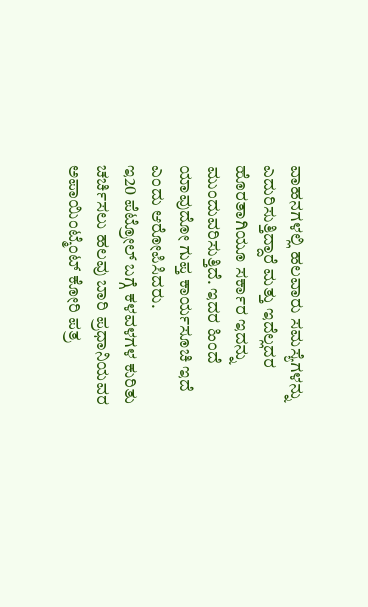ವಾಹನಗಳಲ್ಲಿ ಹಲವಾರು ಸಮಸ್ಯೆಗಳನ್ನು ಎದುರಿಸುತ್ತಿದ್ದಾರೆ ಮತ್ತು ಇದೆಲ್ಲದರ ಹೊರತಾಗಿಯೂ ಸರ್ಕಾರ ಇದನ್ನು ಮುಂದುವರಿಸುತ್ತಿದೆ. ಇದರ ಹಿಂದೆ ಯಾವುದೋ ಗುಪ್ತ ಕಾರ್ಯಸೂಚಿ ಇದೆ ಎಂದು ಆರೋಪಿಸಿದರು.
ಇ20 ಪೆಟ್ರೋಲ್ ಬಗ್ಗೆ ಕಳವಳಗಳ ಕುರಿತು ಚರ್ಚಿಸಲು ಹಲವು ಬಾರಿ ಪ್ರಧಾನಿಯವರ ಅಪಾಯಿಂಟ್ಮೆಂಟ್ ಕೋರಿ ಪತ್ರ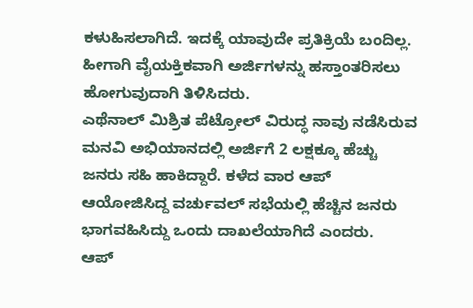ಕಳುಹಿಸಲಾಗಿದೆ. ಇದಕ್ಕೆ ಯಾವುದೇ ಪ್ರತಿಕ್ರಿಯೆ ಬಂದಿಲ್ಲ. ಹೀಗಾಗಿ ವೈಯಕ್ತಿಕವಾಗಿ ಅರ್ಜಿಗಳನ್ನು ಹಸ್ತಾಂತರಿಸಲು ಹೋಗುವುದಾಗಿ ತಿಳಿಸಿದರು.
ಎಥೆನಾಲ್ ಮಿಶ್ರಿತ ಪೆಟ್ರೋಲ್ ವಿರುದ್ಧ ನಾವು ನಡೆಸಿರುವ ಮನವಿ ಅಭಿಯಾನದಲ್ಲಿ ಅರ್ಜಿಗೆ 2 ಲಕ್ಷಕ್ಕೂ ಹೆಚ್ಚು ಜನರು ಸಹಿ ಹಾಕಿದ್ದಾರೆ. ಕಳೆದ ವಾರ ಆಪ್ ಆಯೋಜಿಸಿದ್ದ ವರ್ಚುವಲ್ ಸಭೆಯಲ್ಲಿ ಹೆಚ್ಚಿನ ಜನರು ಭಾಗವಹಿಸಿದ್ದು ಒಂದು ದಾಖಲೆಯಾಗಿದೆ ಎಂದರು.
ಆಪ್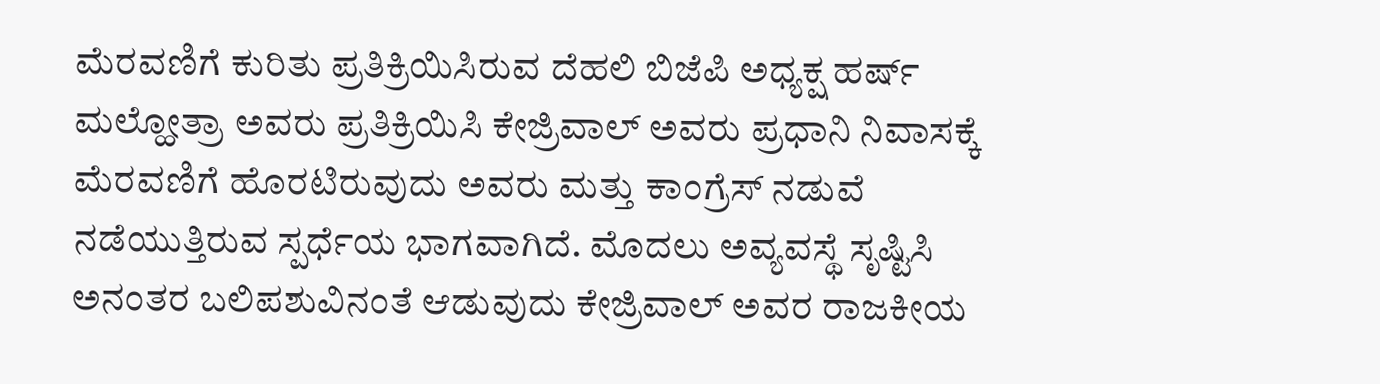ಮೆರವಣಿಗೆ ಕುರಿತು ಪ್ರತಿಕ್ರಿಯಿಸಿರುವ ದೆಹಲಿ ಬಿಜೆಪಿ ಅಧ್ಯಕ್ಷ ಹರ್ಷ್ ಮಲ್ಹೋತ್ರಾ ಅವರು ಪ್ರತಿಕ್ರಿಯಿಸಿ ಕೇಜ್ರಿವಾಲ್ ಅವರು ಪ್ರಧಾನಿ ನಿವಾಸಕ್ಕೆ ಮೆರವಣಿಗೆ ಹೊರಟಿರುವುದು ಅವರು ಮತ್ತು ಕಾಂಗ್ರೆಸ್ ನಡುವೆ ನಡೆಯುತ್ತಿರುವ ಸ್ಪರ್ಧೆಯ ಭಾಗವಾಗಿದೆ. ಮೊದಲು ಅವ್ಯವಸ್ಥೆ ಸೃಷ್ಟಿಸಿ ಅನಂತರ ಬಲಿಪಶುವಿನಂತೆ ಆಡುವುದು ಕೇಜ್ರಿವಾಲ್ ಅವರ ರಾಜಕೀಯ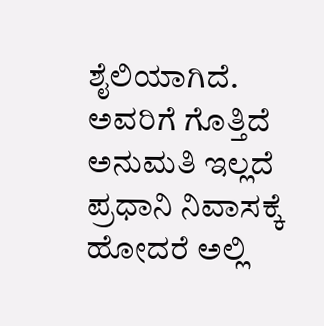ಶೈಲಿಯಾಗಿದೆ. ಅವರಿಗೆ ಗೊತ್ತಿದೆ ಅನುಮತಿ ಇಲ್ಲದೆ ಪ್ರಧಾನಿ ನಿವಾಸಕ್ಕೆ ಹೋದರೆ ಅಲ್ಲಿ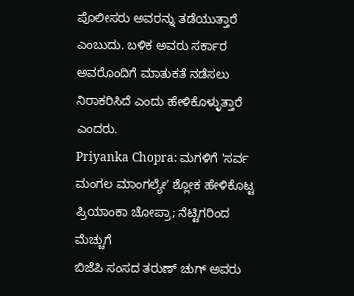ಪೊಲೀಸರು ಅವರನ್ನು ತಡೆಯುತ್ತಾರೆ ಎಂಬುದು. ಬಳಿಕ ಅವರು ಸರ್ಕಾರ ಅವರೊಂದಿಗೆ ಮಾತುಕತೆ ನಡೆಸಲು ನಿರಾಕರಿಸಿದೆ ಎಂದು ಹೇಳಿಕೊಳ್ಳುತ್ತಾರೆ ಎಂದರು.
Priyanka Chopra: ಮಗಳಿಗೆ 'ಸರ್ವ ಮಂಗಲ ಮಾಂಗಲ್ಯೇʼ ಶ್ಲೋಕ ಹೇಳಿಕೊಟ್ಟ ಪ್ರಿಯಾಂಕಾ ಚೋಪ್ರಾ; ನೆಟ್ಟಿಗರಿಂದ ಮೆಚ್ಚುಗೆ
ಬಿಜೆಪಿ ಸಂಸದ ತರುಣ್ ಚುಗ್ ಅವರು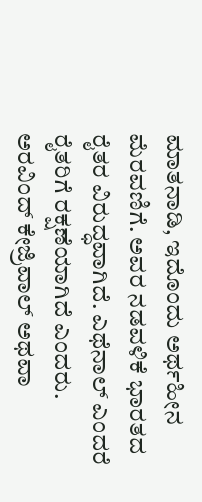ಮಾತನಾಡಿ, ಇದೊಂದು ಅರ್ಥಹೀನ ಮೆರವಣಿಗೆ. ಅವರ ನಡವಳಿಕೆ ಭಾರತದ ರೈತರ ವಿರುದ್ಧವಾಗಿದೆ. ಎಥೆನಾಲ್ ಎಂದರೆ ರೈತರಿಗೆ ರಕ್ಷಣೆಯಾಗಿದೆ ಎಂದರು. ಅರವಿಂದ್ ಕೇಜ್ರಿವಾಲ್ ಅಥವಾ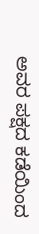ಅವರ ಪಕ್ಷದ ಕಡೆಯಿಂದ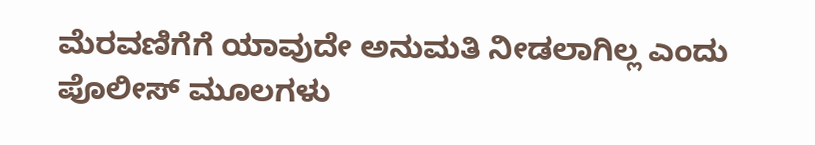ಮೆರವಣಿಗೆಗೆ ಯಾವುದೇ ಅನುಮತಿ ನೀಡಲಾಗಿಲ್ಲ ಎಂದು ಪೊಲೀಸ್ ಮೂಲಗಳು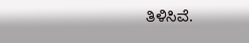ತಿಳಿಸಿವೆ.